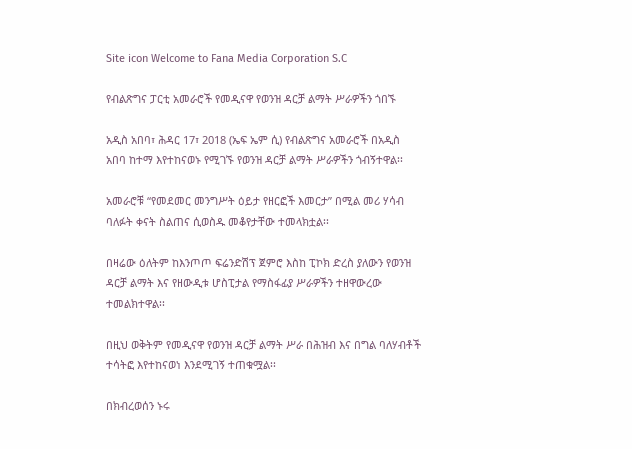Site icon Welcome to Fana Media Corporation S.C

የብልጽግና ፓርቲ አመራሮች የመዲናዋ የወንዝ ዳርቻ ልማት ሥራዎችን ጎበኙ

አዲስ አበባ፣ ሕዳር 17፣ 2018 (ኤፍ ኤም ሲ) የብልጽግና አመራሮች በአዲስ አበባ ከተማ እየተከናወኑ የሚገኙ የወንዝ ዳርቻ ልማት ሥራዎችን ጎብኝተዋል፡፡

አመራሮቹ “የመደመር መንግሥት ዕይታ የዘርፎች እመርታ” በሚል መሪ ሃሳብ ባለፉት ቀናት ስልጠና ሲወስዱ መቆየታቸው ተመላክቷል፡፡

በዛሬው ዕለትም ከእንጦጦ ፍሬንድሽፕ ጀምሮ እስከ ፒኮክ ድረስ ያለውን የወንዝ ዳርቻ ልማት እና የዘውዲቱ ሆስፒታል የማስፋፊያ ሥራዎችን ተዘዋውረው ተመልክተዋል፡፡

በዚህ ወቅትም የመዲናዋ የወንዝ ዳርቻ ልማት ሥራ በሕዝብ እና በግል ባለሃብቶች ተሳትፎ እየተከናወነ እንደሚገኝ ተጠቁሟል፡፡

በክብረወሰን ኑሩ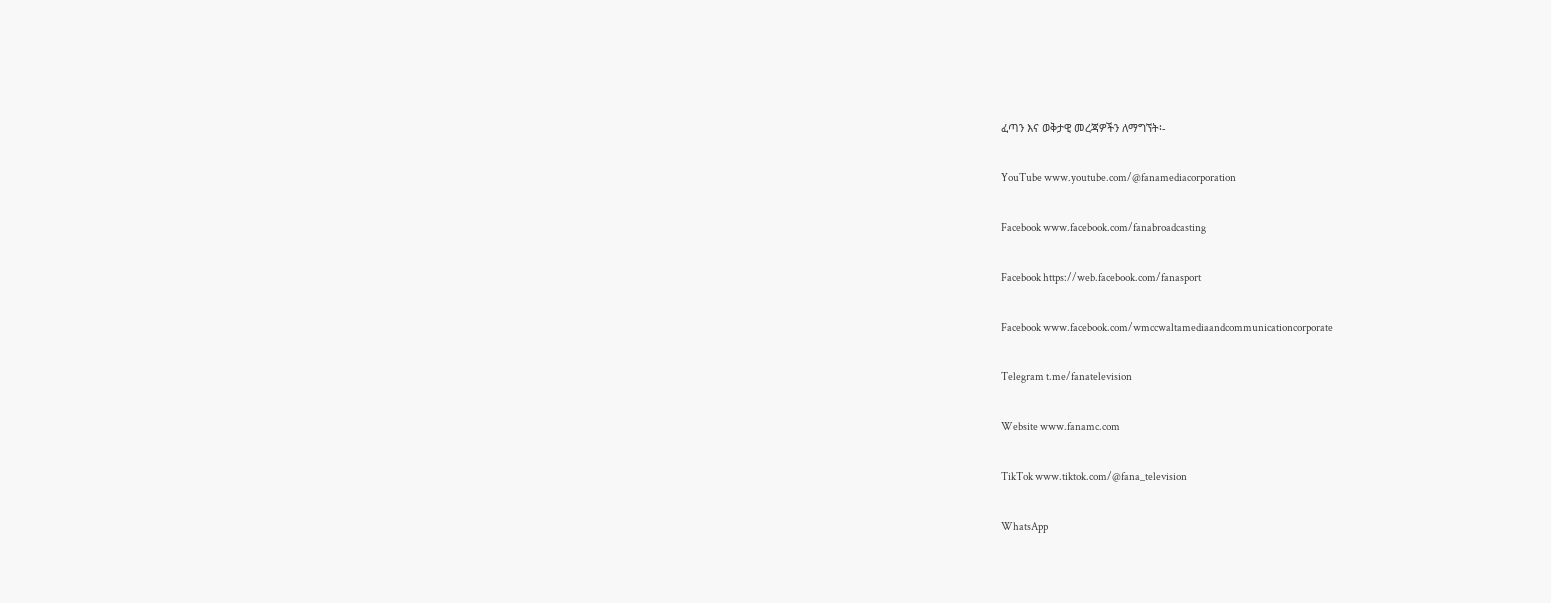ፈጣን እና ወቅታዊ መረጃዎችን ለማግኘት፡-

YouTube www.youtube.com/@fanamediacorporation

Facebook www.facebook.com/fanabroadcasting

Facebook https://web.facebook.com/fanasport

Facebook www.facebook.com/wmccwaltamediaandcommunicationcorporate

Telegram t.me/fanatelevision

Website www.fanamc.com

TikTok www.tiktok.com/@fana_television

WhatsApp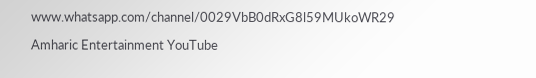www.whatsapp.com/channel/0029VbB0dRxG8l59MUkoWR29

Amharic Entertainment YouTube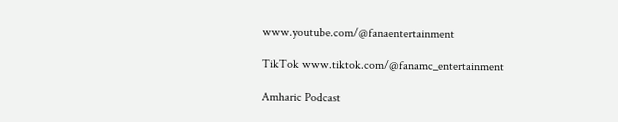www.youtube.com/@fanaentertainment

TikTok www.tiktok.com/@fanamc_entertainment

Amharic Podcast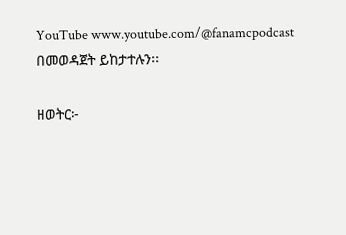YouTube www.youtube.com/@fanamcpodcast በመወዳጀት ይከታተሉን፡፡

ዘወትር፦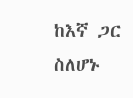ከእኛ ጋር ስለሆኑ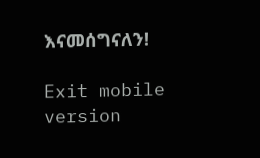እናመሰግናለን!

Exit mobile version